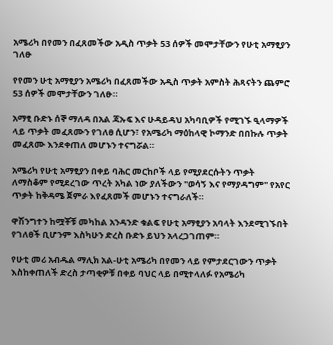አሜሪካ በየመን በፈጸመችው አዲስ ጥቃት 53 ሰዎች መሞታቸውን የሁቲ አማፂያን ገለፁ

የየመን ሁቲ አማፂያን አሜሪካ በፈጸመችው አዲስ ጥቃት አምስት ሕጻናትን ጨምሮ 53 ሰዎች መሞታቸውን ገለፁ።

አማፂ ቡድኑ ሰኞ ማለዳ በአል ጃኡፍ እና ሁዳይዳህ አካባቢዎች የሚገኙ ዒላማዎች ላይ ጥቃት መፈጸሙን የገለፀ ሲሆን፣ የአሜሪካ ማዕከላዊ ኮማንድ በበኩሉ ጥቃት መፈጸሙ እንደቀጠለ መሆኑን ተናግሯል።

አሜሪካ የሁቲ አማፂያን በቀይ ባሕር መርከቦች ላይ የሚያደርሱትን ጥቃት ለማስቆም የሚደረገው ጥረት አካል ነው ያለችውን "ወሳኝ እና የማያዳግም" የአየር ጥቃት ከቅዳሜ ጀምራ እየፈጸመች መሆኑን ተናግራለች።

ዋሽንግተን ከሟቾቹ መካከል አንዳንድ ቁልፍ የሁቲ አማፂያን አባላት እንደሚገኙበት የገለፀች ቢሆንም እስካሁን ድረስ ቡድኑ ይህን አላረጋገጠም።

የሁቲ መሪ አብዱል ማሊክ አል-ሁቲ አሜሪካ በየመን ላይ የምታደርገውን ጥቃት እስከቀጠለች ድረስ ታጣቂዎቹ በቀይ ባህር ላይ በሚተላለፉ የአሜሪካ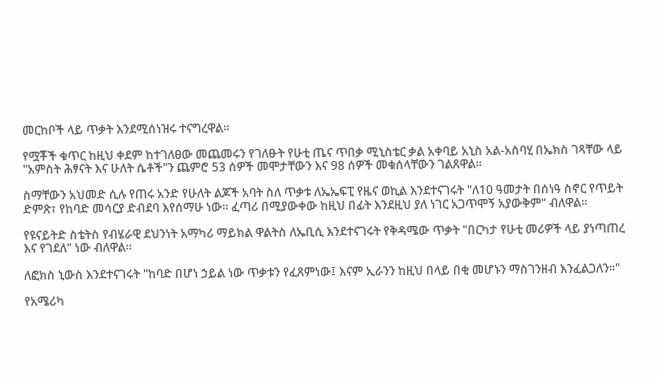መርከቦች ላይ ጥቃት እንደሚሰነዝሩ ተናግረዋል።

የሟቾች ቁጥር ከዚህ ቀደም ከተገለፀው መጨመሩን የገለፁት የሁቲ ጤና ጥበቃ ሚኒስቴር ቃል አቀባይ አኒስ አል-አስባሂ በኤክስ ገጻቸው ላይ "አምስት ሕፃናት እና ሁለት ሴቶች"ን ጨምሮ 53 ሰዎች መሞታቸውን እና 98 ሰዎች መቁሰላቸውን ገልጸዋል።

ስማቸውን አህመድ ሲሉ የጠሩ አንድ የሁለት ልጆች አባት ስለ ጥቃቱ ለኤኤፍፒ የዜና ወኪል እንደተናገሩት "ለ10 ዓመታት በሰነዓ ስኖር የጥይት ድምጽ፣ የከባድ መሳርያ ድብደባ እየሰማሁ ነው። ፈጣሪ በሚያውቀው ከዚህ በፊት እንደዚህ ያለ ነገር አጋጥሞኝ አያውቅም" ብለዋል።

የዩናይትድ ስቴትስ የብሄራዊ ደህንነት አማካሪ ማይክል ዋልትስ ለኤቢሲ እንደተናገሩት የቅዳሜው ጥቃት "በርካታ የሁቲ መሪዎች ላይ ያነጣጠረ እና የገደለ" ነው ብለዋል።

ለፎክስ ኒውስ እንደተናገሩት "ከባድ በሆነ ኃይል ነው ጥቃቱን የፈጸምነው፤ እናም ኢራንን ከዚህ በላይ በቂ መሆኑን ማስገንዘብ እንፈልጋለን።"

የአሜሪካ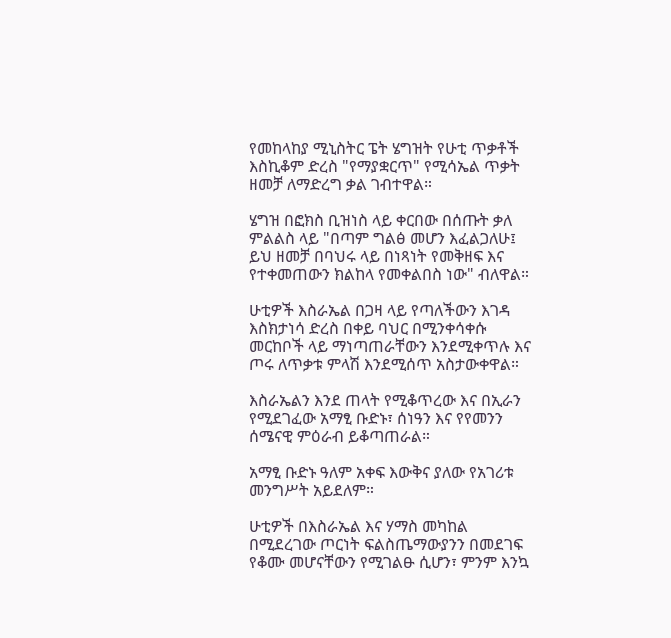የመከላከያ ሚኒስትር ፔት ሄግዝት የሁቲ ጥቃቶች እስኪቆም ድረስ "የማያቋርጥ" የሚሳኤል ጥቃት ዘመቻ ለማድረግ ቃል ገብተዋል።

ሄግዝ በፎክስ ቢዝነስ ላይ ቀርበው በሰጡት ቃለ ምልልስ ላይ "በጣም ግልፅ መሆን እፈልጋለሁ፤ ይህ ዘመቻ በባህሩ ላይ በነጻነት የመቅዘፍ እና የተቀመጠውን ክልከላ የመቀልበስ ነው" ብለዋል።

ሁቲዎች እስራኤል በጋዛ ላይ የጣለችውን እገዳ እስክታነሳ ድረስ በቀይ ባህር በሚንቀሳቀሱ መርከቦች ላይ ማነጣጠራቸውን እንደሚቀጥሉ እና ጦሩ ለጥቃቱ ምላሽ እንደሚሰጥ አስታውቀዋል።

እስራኤልን እንደ ጠላት የሚቆጥረው እና በኢራን የሚደገፈው አማፂ ቡድኑ፣ ሰነዓን እና የየመንን ሰሜናዊ ምዕራብ ይቆጣጠራል።

አማፂ ቡድኑ ዓለም አቀፍ እውቅና ያለው የአገሪቱ መንግሥት አይደለም።

ሁቲዎች በእስራኤል እና ሃማስ መካከል በሚደረገው ጦርነት ፍልስጤማውያንን በመደገፍ የቆሙ መሆናቸውን የሚገልፁ ሲሆን፣ ምንም እንኳ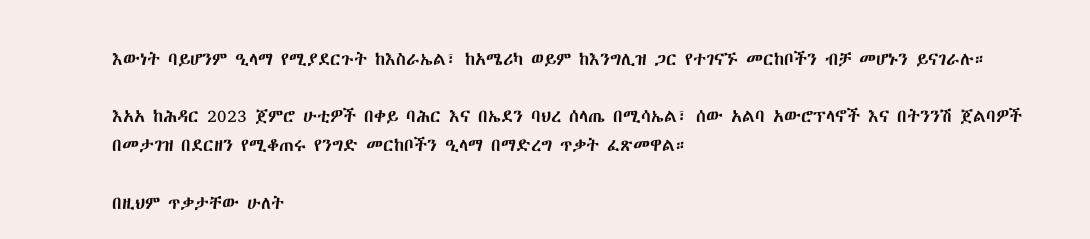እውነት ባይሆንም ዒላማ የሚያደርጉት ከእስራኤል፣ ከአሜሪካ ወይም ከእንግሊዝ ጋር የተገናኙ መርከቦችን ብቻ መሆኑን ይናገራሉ።

እአአ ከሕዳር 2023 ጀምሮ ሁቲዎች በቀይ ባሕር እና በኤደን ባህረ ሰላጤ በሚሳኤል፣ ሰው አልባ አውሮፕላኖች እና በትንንሽ ጀልባዎች በመታገዝ በደርዘን የሚቆጠሩ የንግድ መርከቦችን ዒላማ በማድረግ ጥቃት ፈጽመዋል።

በዚህም ጥቃታቸው ሁለት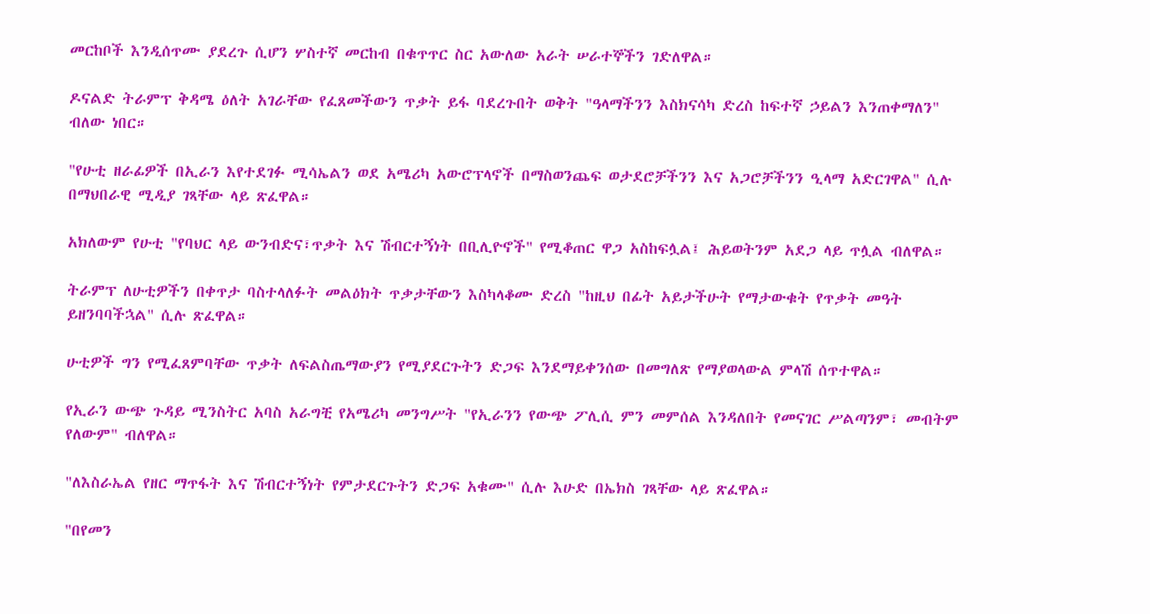መርከቦች እንዲሰጥሙ ያደረጉ ሲሆን ሦስተኛ መርከብ በቁጥጥር ስር አውለው አራት ሠራተኞችን ገድለዋል።

ዶናልድ ትራምፕ ቅዳሜ ዕለት አገራቸው የፈጸመችውን ጥቃት ይፋ ባደረጉበት ወቅት "ዓላማችንን እስክናሳካ ድረስ ከፍተኛ ኃይልን እንጠቀማለን" ብለው ነበር።

"የሁቲ ዘራፊዎች በኢራን እየተደገፉ ሚሳኤልን ወደ አሜሪካ አውሮፕላኖች በማስወንጨፍ ወታደሮቻችንን እና አጋሮቻችንን ዒላማ አድርገዋል" ሲሉ በማህበራዊ ሚዲያ ገጻቸው ላይ ጽፈዋል።

አክለውም የሁቲ "የባህር ላይ ውንብድና፣ጥቃት እና ሽብርተኝነት በቢሊዮኖች" የሚቆጠር ዋጋ አስከፍሏል፤ ሕይወትንም አደጋ ላይ ጥሏል ብለዋል።

ትራምፕ ለሁቲዎችን በቀጥታ ባስተላለፉት መልዕክት ጥቃታቸውን እስካላቆሙ ድረስ "ከዚህ በፊት አይታችሁት የማታውቁት የጥቃት መዓት ይዘንባባችኋል" ሲሉ ጽፈዋል።

ሁቲዎች ግን የሚፈጸምባቸው ጥቃት ለፍልስጤማውያን የሚያደርጉትን ድጋፍ እንደማይቀንሰው በመግለጽ የማያወላውል ምላሽ ሰጥተዋል።

የኢራን ውጭ ጉዳይ ሚንስትር አባስ አራግቺ የአሜሪካ መንግሥት "የኢራንን የውጭ ፖሊሲ ምን መምሰል እንዳለበት የመናገር ሥልጣንም፣ መብትም የለውም" ብለዋል።

"ለእስራኤል የዘር ማጥፋት እና ሽብርተኝነት የምታደርጉትን ድጋፍ አቁሙ" ሲሉ እሁድ በኤክስ ገጻቸው ላይ ጽፈዋል።

"በየመን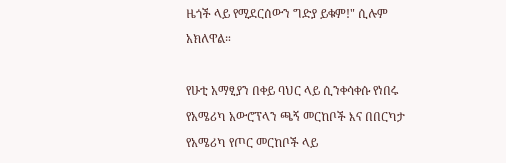ዜጎች ላይ የሚደርሰውን ግድያ ይቁም!" ሲሉም አክለዋል።

የሁቲ አማፂያን በቀይ ባህር ላይ ሲንቀሳቀሱ የነበሩ የአሜሪካ አውሮፕላን ጫኝ መርከቦች እና በበርካታ የአሜሪካ የጦር መርከቦች ላይ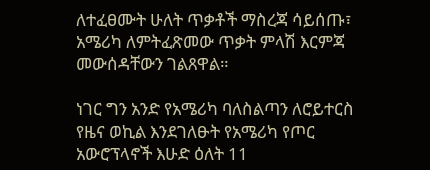ለተፈፀሙት ሁለት ጥቃቶች ማስረጃ ሳይሰጡ፣ አሜሪካ ለምትፈጽመው ጥቃት ምላሽ እርምጃ መውሰዳቸውን ገልጸዋል።

ነገር ግን አንድ የአሜሪካ ባለስልጣን ለሮይተርስ የዜና ወኪል እንደገለፁት የአሜሪካ የጦር አውሮፕላኖች እሁድ ዕለት 11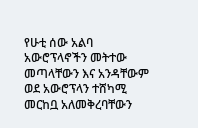የሁቲ ሰው አልባ አውሮፕላኖችን መትተው መጣላቸውን እና አንዳቸውም ወደ አውሮፕላን ተሸካሚ መርከቧ አለመቅረባቸውን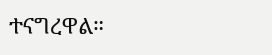ተናግረዋል።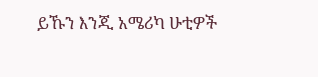ይኹን እንጂ አሜሪካ ሁቲዎች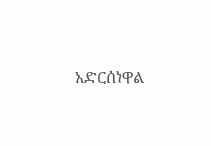አድርሰነዋል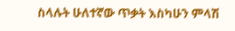ስላሉት ሁለተኛው ጥቃት እስካሁን ምላሽ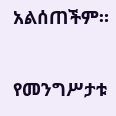አልሰጠችም።

የመንግሥታቱ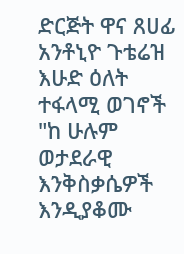ድርጅት ዋና ጸሀፊ አንቶኒዮ ጉቴሬዝ እሁድ ዕለት ተፋላሚ ወገኖች "ከ ሁሉም ወታደራዊ እንቅስቃሴዎች እንዲያቆሙ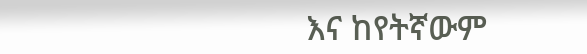እና ከየትኛውም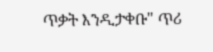ጥቃት እንዲታቀቡ" ጥሪ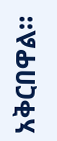አቅርበዋል።